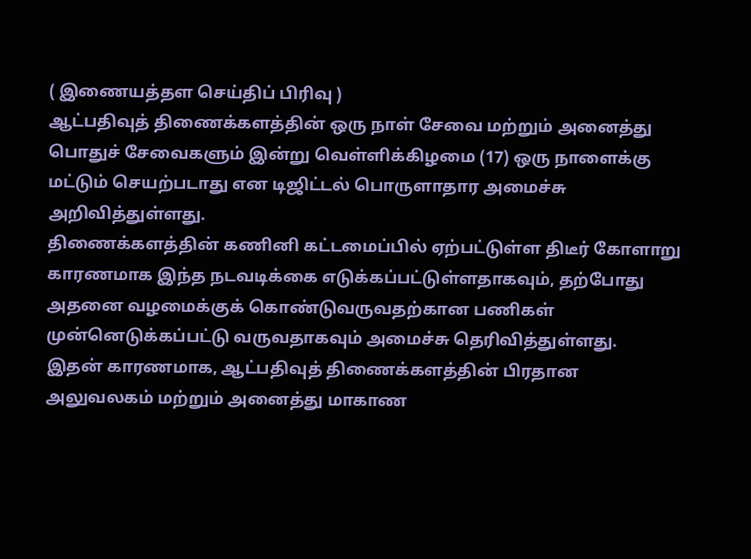( இணையத்தள செய்திப் பிரிவு )
ஆட்பதிவுத் திணைக்களத்தின் ஒரு நாள் சேவை மற்றும் அனைத்து பொதுச் சேவைகளும் இன்று வெள்ளிக்கிழமை (17) ஒரு நாளைக்கு மட்டும் செயற்படாது என டிஜிட்டல் பொருளாதார அமைச்சு அறிவித்துள்ளது.
திணைக்களத்தின் கணினி கட்டமைப்பில் ஏற்பட்டுள்ள திடீர் கோளாறு காரணமாக இந்த நடவடிக்கை எடுக்கப்பட்டுள்ளதாகவும், தற்போது அதனை வழமைக்குக் கொண்டுவருவதற்கான பணிகள் முன்னெடுக்கப்பட்டு வருவதாகவும் அமைச்சு தெரிவித்துள்ளது.
இதன் காரணமாக, ஆட்பதிவுத் திணைக்களத்தின் பிரதான அலுவலகம் மற்றும் அனைத்து மாகாண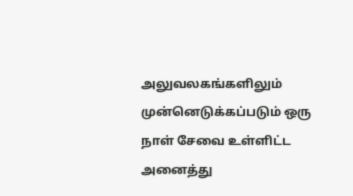அலுவலகங்களிலும் முன்னெடுக்கப்படும் ஒரு நாள் சேவை உள்ளிட்ட அனைத்து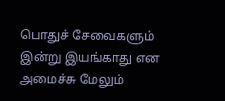பொதுச் சேவைகளும் இன்று இயங்காது என அமைச்சு மேலும்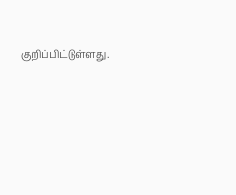குறிப்பிட்டுள்ளது.